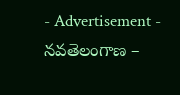- Advertisement -
నవతెలంగాణ –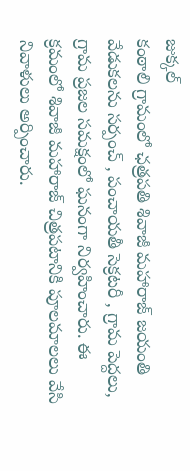జుక్కల్
కంఠాలి గ్రామంలో ఛత్రపతి శివాజీ మహారాజ్ జయంతి వేడుకలను సర్పంచ్ , పంచాయతీ సెక్రటరీ , గ్రామ పెద్దలు, గ్రామ ప్రజల సమక్షంలో ఘనంగా నిర్వహించారు. ఈ క్రమంలో శివాజీ మహారాజ్ చిత్రపటానికి పూలమాలలు వేసి నివాళులు అర్పించారు.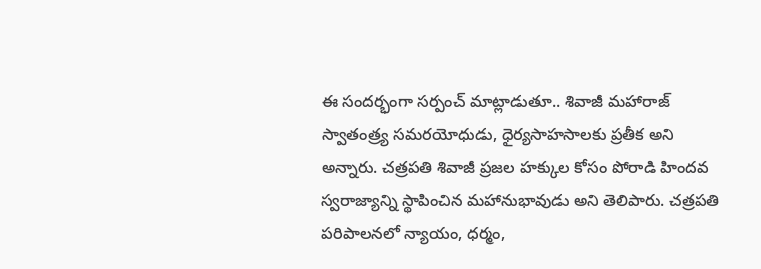ఈ సందర్భంగా సర్పంచ్ మాట్లాడుతూ.. శివాజీ మహారాజ్ స్వాతంత్ర్య సమరయోధుడు, ధైర్యసాహసాలకు ప్రతీక అని అన్నారు. చత్రపతి శివాజీ ప్రజల హక్కుల కోసం పోరాడి హిందవ స్వరాజ్యాన్ని స్థాపించిన మహానుభావుడు అని తెలిపారు. చత్రపతి పరిపాలనలో న్యాయం, ధర్మం,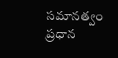సమానత్వం ప్రధాన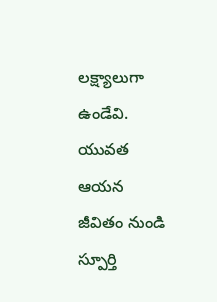లక్ష్యాలుగా ఉండేవి. యువత ఆయన జీవితం నుండి స్పూర్తి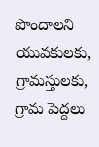పొందాలని యువకులకు, గ్రామస్తులకు, గ్రామ పెద్దలు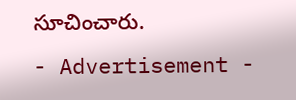సూచించారు.
- Advertisement -